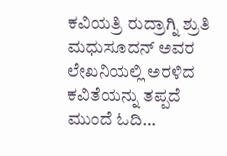ಕವಿಯತ್ರಿ ರುದ್ರಾಗ್ನಿ ಶ್ರುತಿ ಮಧುಸೂದನ್ ಅವರ ಲೇಖನಿಯಲ್ಲಿ ಅರಳಿದ ಕವಿತೆಯನ್ನು ತಪ್ಪದೆ ಮುಂದೆ ಓದಿ…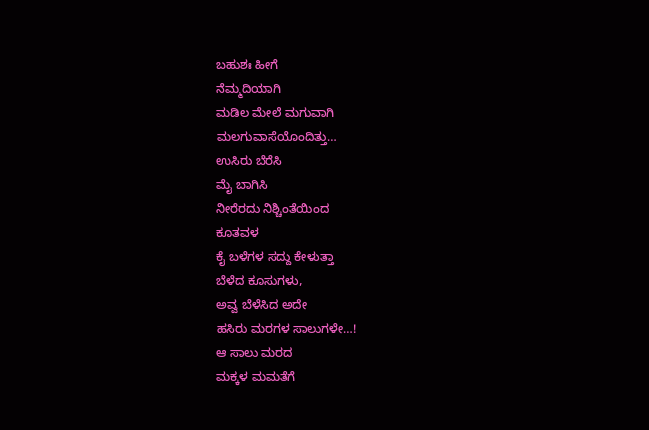ಬಹುಶಃ ಹೀಗೆ
ನೆಮ್ಮದಿಯಾಗಿ
ಮಡಿಲ ಮೇಲೆ ಮಗುವಾಗಿ
ಮಲಗುವಾಸೆಯೊಂದಿತ್ತು…
ಉಸಿರು ಬೆರೆಸಿ
ಮೈ ಬಾಗಿಸಿ
ನೀರೆರದು ನಿಶ್ಚಿಂತೆಯಿಂದ
ಕೂತವಳ
ಕೈ ಬಳೆಗಳ ಸದ್ದು ಕೇಳುತ್ತಾ
ಬೆಳೆದ ಕೂಸುಗಳು,
ಅವ್ವ ಬೆಳೆಸಿದ ಅದೇ
ಹಸಿರು ಮರಗಳ ಸಾಲುಗಳೇ…!
ಆ ಸಾಲು ಮರದ
ಮಕ್ಕಳ ಮಮತೆಗೆ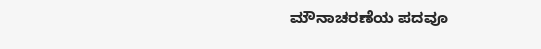ಮೌನಾಚರಣೆಯ ಪದವೂ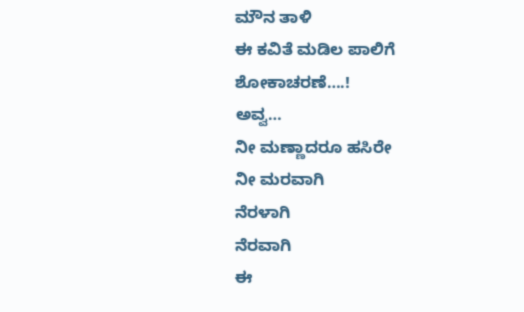ಮೌನ ತಾಳಿ
ಈ ಕವಿತೆ ಮಡಿಲ ಪಾಲಿಗೆ
ಶೋಕಾಚರಣೆ….!
ಅವ್ವ…
ನೀ ಮಣ್ಣಾದರೂ ಹಸಿರೇ
ನೀ ಮರವಾಗಿ
ನೆರಳಾಗಿ
ನೆರವಾಗಿ
ಈ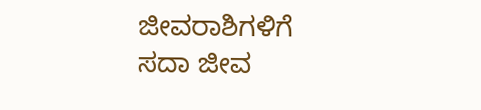ಜೀವರಾಶಿಗಳಿಗೆ
ಸದಾ ಜೀವ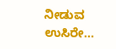ನೀಡುವ ಉಸಿರೇ…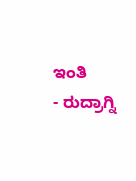ಇಂತಿ
- ರುದ್ರಾಗ್ನಿ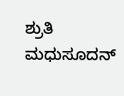ಶ್ರುತಿ ಮಧುಸೂದನ್